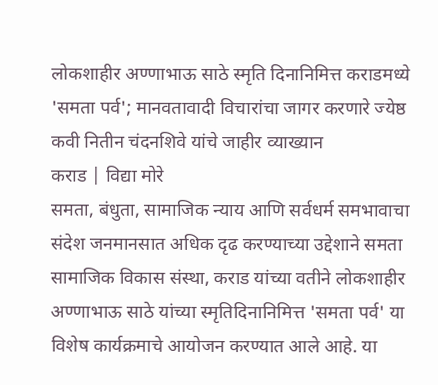लोकशाहीर अण्णाभाऊ साठे स्मृति दिनानिमित्त कराडमध्ये 'समता पर्व'; मानवतावादी विचारांचा जागर करणारे ज्येष्ठ कवी नितीन चंदनशिवे यांचे जाहीर व्याख्यान
कराड | विद्या मोरे
समता, बंधुता, सामाजिक न्याय आणि सर्वधर्म समभावाचा संदेश जनमानसात अधिक दृढ करण्याच्या उद्देशाने समता सामाजिक विकास संस्था, कराड यांच्या वतीने लोकशाहीर अण्णाभाऊ साठे यांच्या स्मृतिदिनानिमित्त 'समता पर्व' या विशेष कार्यक्रमाचे आयोजन करण्यात आले आहे. या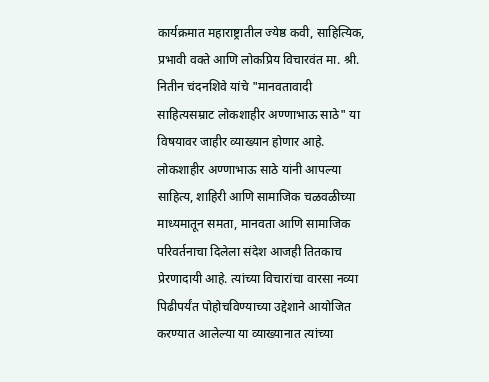कार्यक्रमात महाराष्ट्रातील ज्येष्ठ कवी, साहित्यिक, प्रभावी वक्ते आणि लोकप्रिय विचारवंत मा. श्री. नितीन चंदनशिवे यांचे "मानवतावादी साहित्यसम्राट लोकशाहीर अण्णाभाऊ साठे" या विषयावर जाहीर व्याख्यान होणार आहे.
लोकशाहीर अण्णाभाऊ साठे यांनी आपल्या साहित्य, शाहिरी आणि सामाजिक चळवळीच्या माध्यमातून समता, मानवता आणि सामाजिक परिवर्तनाचा दिलेला संदेश आजही तितकाच प्रेरणादायी आहे. त्यांच्या विचारांचा वारसा नव्या पिढीपर्यंत पोहोचविण्याच्या उद्देशाने आयोजित करण्यात आलेल्या या व्याख्यानात त्यांच्या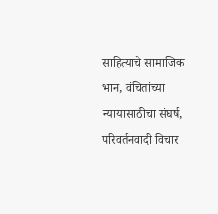साहित्याचे सामाजिक भान, वंचितांच्या न्यायासाठीचा संघर्ष, परिवर्तनवादी विचार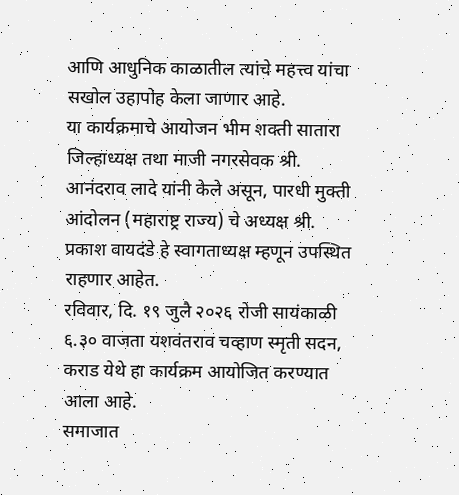आणि आधुनिक काळातील त्यांचे महत्त्व यांचा सखोल उहापोह केला जाणार आहे.
या कार्यक्रमाचे आयोजन भीम शक्ती सातारा जिल्हाध्यक्ष तथा माजी नगरसेवक श्री. आनंदराव लादे यांनी केले असून, पारधी मुक्ती आंदोलन (महाराष्ट्र राज्य) चे अध्यक्ष श्री. प्रकाश वायदंडे हे स्वागताध्यक्ष म्हणून उपस्थित राहणार आहेत.
रविवार, दि. १९ जुलै २०२६ रोजी सायंकाळी ६.३० वाजता यशवंतराव चव्हाण स्मृती सदन, कराड येथे हा कार्यक्रम आयोजित करण्यात आला आहे.
समाजात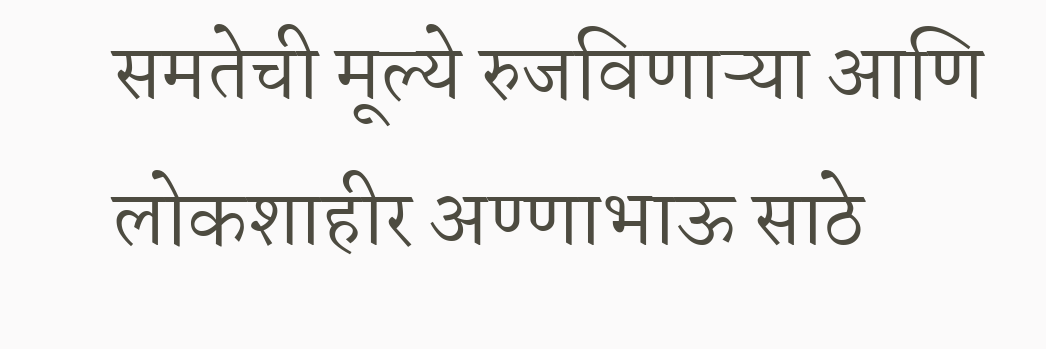समतेची मूल्ये रुजविणाऱ्या आणि लोकशाहीर अण्णाभाऊ साठे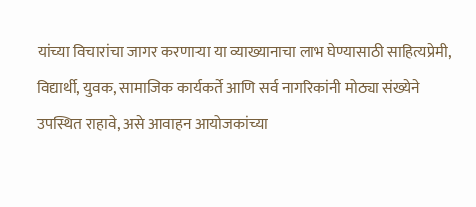यांच्या विचारांचा जागर करणाऱ्या या व्याख्यानाचा लाभ घेण्यासाठी साहित्यप्रेमी, विद्यार्थी, युवक, सामाजिक कार्यकर्ते आणि सर्व नागरिकांनी मोठ्या संख्येने उपस्थित राहावे, असे आवाहन आयोजकांच्या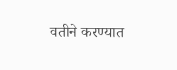वतीने करण्यात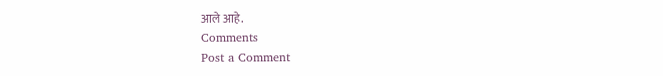आले आहे.
Comments
Post a Comment